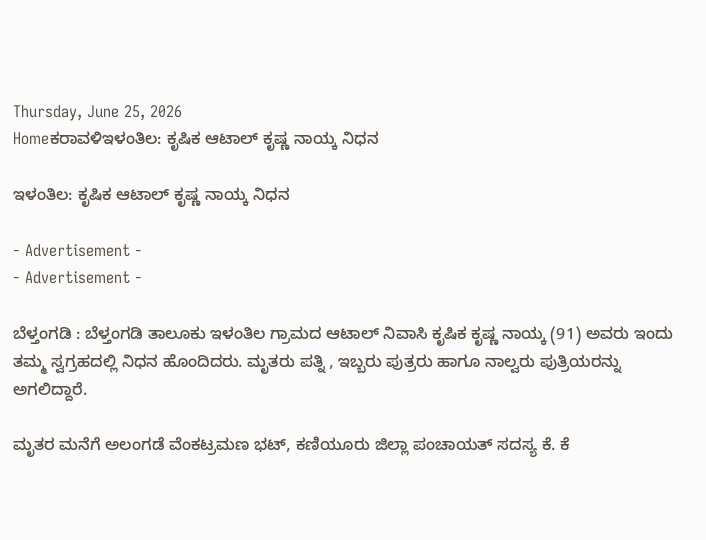Thursday, June 25, 2026
Homeಕರಾವಳಿಇಳಂತಿಲ: ಕೃಷಿಕ ಆಟಾಲ್ ಕೃಷ್ಣ ನಾಯ್ಕ ನಿಧನ

ಇಳಂತಿಲ: ಕೃಷಿಕ ಆಟಾಲ್ ಕೃಷ್ಣ ನಾಯ್ಕ ನಿಧನ

- Advertisement -
- Advertisement -

ಬೆಳ್ತಂಗಡಿ : ಬೆಳ್ತಂಗಡಿ ತಾಲೂಕು ಇಳಂತಿಲ ಗ್ರಾಮದ ಆಟಾಲ್ ನಿವಾಸಿ ಕೃಷಿಕ ಕೃಷ್ಣ ನಾಯ್ಕ (91) ಅವರು ಇಂದು ತಮ್ಮ ಸ್ವಗ್ರಹದಲ್ಲಿ ನಿಧನ ಹೊಂದಿದರು. ಮೃತರು ಪತ್ನಿ , ಇಬ್ಬರು ಪುತ್ರರು ಹಾಗೂ ನಾಲ್ವರು ಪುತ್ರಿಯರನ್ನು ಅಗಲಿದ್ದಾರೆ.

ಮೃತರ ಮನೆಗೆ ಅಲಂಗಡೆ ವೆಂಕಟ್ರಮಣ ಭಟ್, ಕಣಿಯೂರು ಜಿಲ್ಲಾ ಪಂಚಾಯತ್ ಸದಸ್ಯ ಕೆ. ಕೆ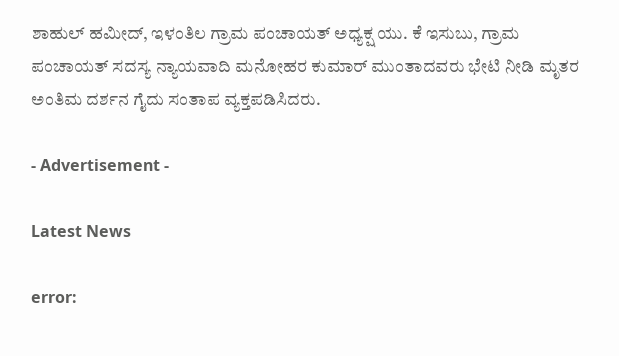ಶಾಹುಲ್ ಹಮೀದ್, ಇಳಂತಿಲ ಗ್ರಾಮ ಪಂಚಾಯತ್ ಅಧ್ಯಕ್ಷ ಯು. ಕೆ ಇಸುಬು, ಗ್ರಾಮ ಪಂಚಾಯತ್ ಸದಸ್ಯ ನ್ಯಾಯವಾದಿ ಮನೋಹರ ಕುಮಾರ್ ಮುಂತಾದವರು ಭೇಟಿ ನೀಡಿ ಮೃತರ ಅಂತಿಮ ದರ್ಶನ ಗೈದು ಸಂತಾಪ ವ್ಯಕ್ತಪಡಿಸಿದರು.

- Advertisement -

Latest News

error: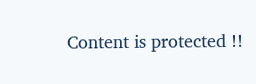Content is protected !!